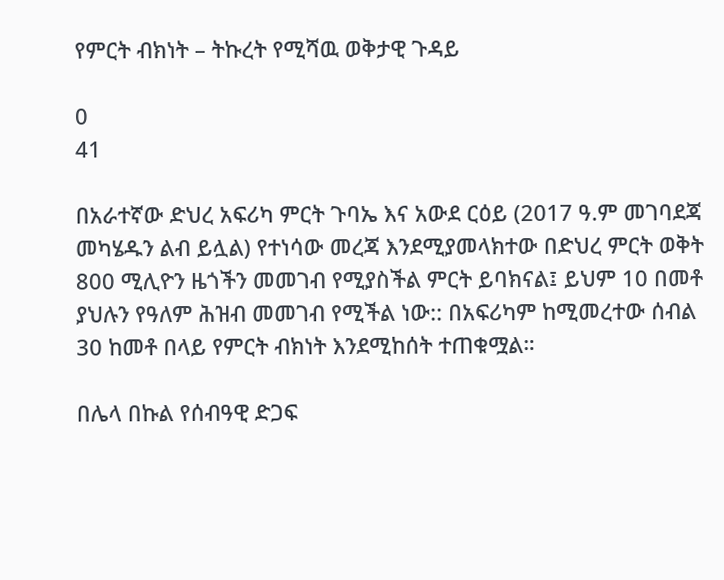የምርት ብክነት – ትኩረት የሚሻዉ ወቅታዊ ጉዳይ

0
41

በአራተኛው ድህረ አፍሪካ ምርት ጉባኤ እና አውደ ርዕይ (2017 ዓ.ም መገባደጃ መካሄዱን ልብ ይሏል) የተነሳው መረጃ እንደሚያመላክተው በድህረ ምርት ወቅት 800 ሚሊዮን ዜጎችን መመገብ የሚያስችል ምርት ይባክናል፤ ይህም 10 በመቶ ያህሉን የዓለም ሕዝብ መመገብ የሚችል ነው:: በአፍሪካም ከሚመረተው ሰብል 30 ከመቶ በላይ የምርት ብክነት እንደሚከሰት ተጠቁሟል።

በሌላ በኩል የሰብዓዊ ድጋፍ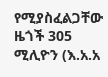የሚያስፈልጋቸው ዜጎች 305 ሚሊዮን (እ.አ.አ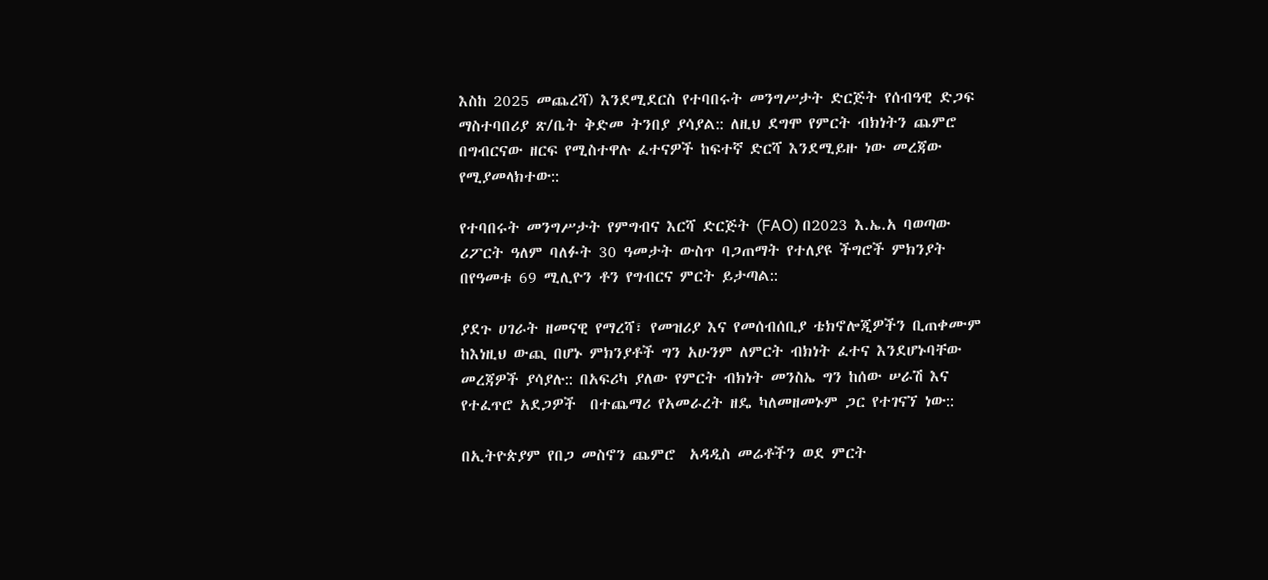እስከ 2025 መጨረሻ) እንደሚደርስ የተባበሩት መንግሥታት ድርጅት የሰብዓዊ ድጋፍ ማስተባበሪያ ጽ/ቤት ቅድመ ትንበያ ያሳያል:: ለዚህ ደግሞ የምርት ብክነትን ጨምሮ በግብርናው ዘርፍ የሚስተዋሉ ፈተናዎች ከፍተኛ ድርሻ እንደሚይዙ ነው መረጃው የሚያመላክተው::

የተባበሩት መንግሥታት የምግብና እርሻ ድርጅት (FAO) በ2023 እ.ኤ.አ ባወጣው ሪፖርት ዓለም ባለፉት 30 ዓመታት ውስጥ ባጋጠማት የተለያዩ ችግሮች ምክንያት በየዓመቱ 69 ሚሊዮን ቶን የግብርና ምርት ይታጣል::

ያደጉ ሀገራት ዘመናዊ የማረሻ፣ የመዝሪያ እና የመሰብሰቢያ ቴክኖሎጂዎችን ቢጠቀሙም ከእነዚህ ውጪ በሆኑ ምክንያቶች ግን አሁንም ለምርት ብክነት ፈተና እንደሆኑባቸው መረጃዎች ያሳያሉ:: በአፍሪካ ያለው የምርት ብክነት መንስኤ ግን ከሰው ሠራሽ እና የተፈጥሮ አደጋዎች  በተጨማሪ የአመራረት ዘዴ ካለመዘመኑም ጋር የተገናኘ ነው::

በኢትዮጵያም የበጋ መስኖን ጨምሮ  አዳዲስ መሬቶችን ወደ ምርት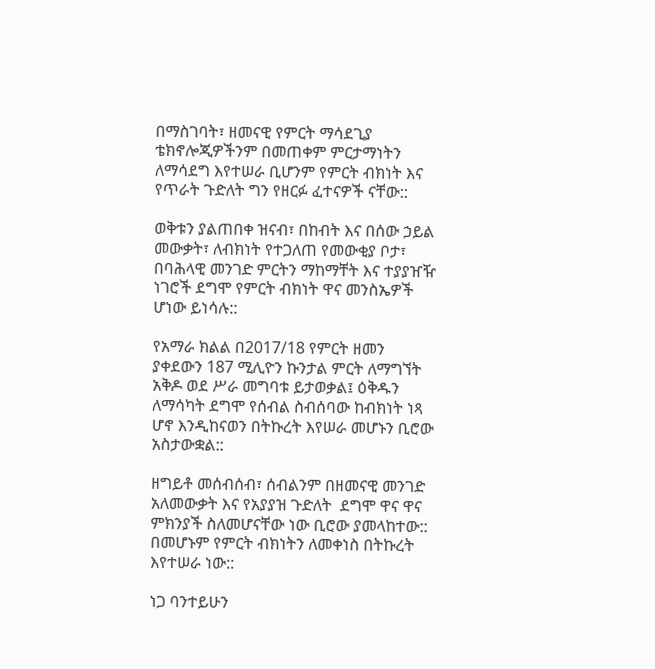በማስገባት፣ ዘመናዊ የምርት ማሳደጊያ ቴክኖሎጂዎችንም በመጠቀም ምርታማነትን ለማሳደግ እየተሠራ ቢሆንም የምርት ብክነት እና የጥራት ጉድለት ግን የዘርፉ ፈተናዎች ናቸው::

ወቅቱን ያልጠበቀ ዝናብ፣ በከብት እና በሰው ኃይል መውቃት፣ ለብክነት የተጋለጠ የመውቂያ ቦታ፣ በባሕላዊ መንገድ ምርትን ማከማቸት እና ተያያዠዥ ነገሮች ደግሞ የምርት ብክነት ዋና መንስኤዎች ሆነው ይነሳሉ::

የአማራ ክልል በ2017/18 የምርት ዘመን ያቀደውን 187 ሚሊዮን ኩንታል ምርት ለማግኘት አቅዶ ወደ ሥራ መግባቱ ይታወቃል፤ ዕቅዱን ለማሳካት ደግሞ የሰብል ስብሰባው ከብክነት ነጻ ሆኖ እንዲከናወን በትኩረት እየሠራ መሆኑን ቢሮው አስታውቋል::

ዘግይቶ መሰብሰብ፣ ሰብልንም በዘመናዊ መንገድ አለመውቃት እና የአያያዝ ጉድለት  ደግሞ ዋና ዋና ምክንያች ስለመሆናቸው ነው ቢሮው ያመላከተው:: በመሆኑም የምርት ብክነትን ለመቀነስ በትኩረት እየተሠራ ነው::

ነጋ ባንተይሁን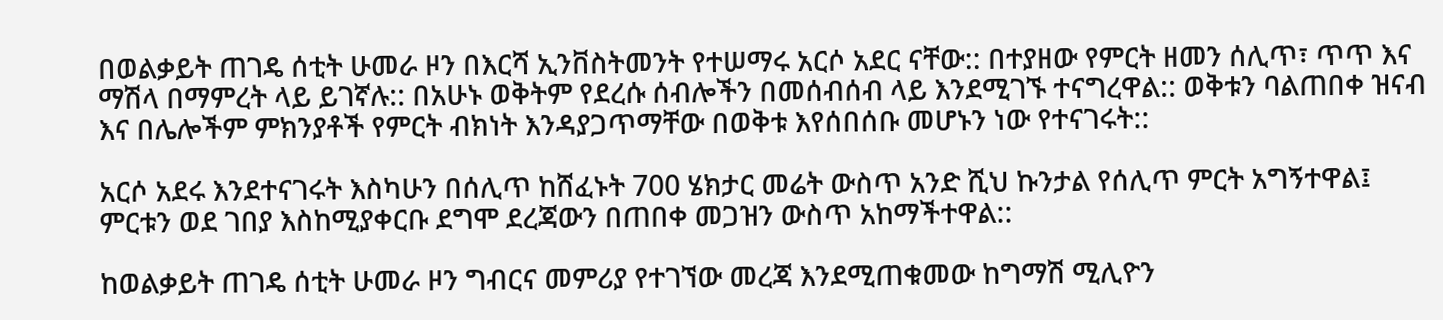በወልቃይት ጠገዴ ሰቲት ሁመራ ዞን በእርሻ ኢንቨስትመንት የተሠማሩ አርሶ አደር ናቸው:: በተያዘው የምርት ዘመን ሰሊጥ፣ ጥጥ እና ማሽላ በማምረት ላይ ይገኛሉ:: በአሁኑ ወቅትም የደረሱ ሰብሎችን በመሰብሰብ ላይ እንደሚገኙ ተናግረዋል:: ወቅቱን ባልጠበቀ ዝናብ እና በሌሎችም ምክንያቶች የምርት ብክነት እንዳያጋጥማቸው በወቅቱ እየሰበሰቡ መሆኑን ነው የተናገሩት::

አርሶ አደሩ እንደተናገሩት እስካሁን በሰሊጥ ከሸፈኑት 700 ሄክታር መሬት ውስጥ አንድ ሺህ ኩንታል የሰሊጥ ምርት አግኝተዋል፤ ምርቱን ወደ ገበያ እስከሚያቀርቡ ደግሞ ደረጃውን በጠበቀ መጋዝን ውስጥ አከማችተዋል::

ከወልቃይት ጠገዴ ሰቲት ሁመራ ዞን ግብርና መምሪያ የተገኘው መረጃ እንደሚጠቁመው ከግማሽ ሚሊዮን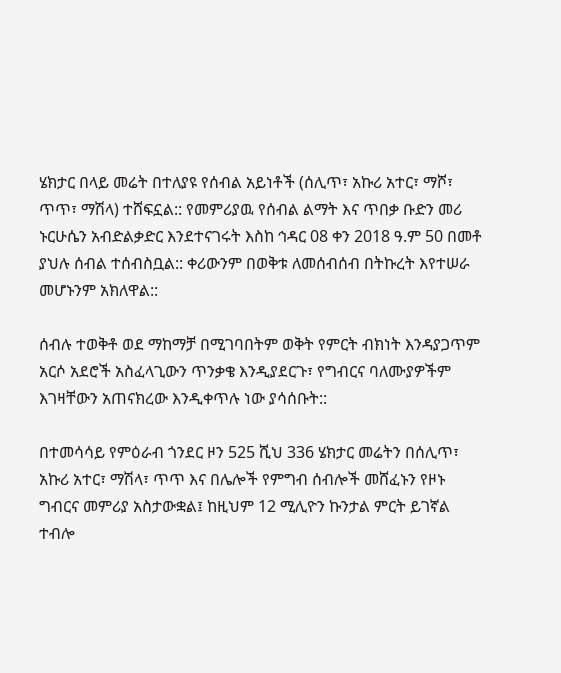ሄክታር በላይ መሬት በተለያዩ የሰብል አይነቶች (ሰሊጥ፣ አኩሪ አተር፣ ማሾ፣ ጥጥ፣ ማሽላ) ተሸፍኗል:: የመምሪያዉ የሰብል ልማት እና ጥበቃ ቡድን መሪ ኑርሁሴን አብድልቃድር እንደተናገሩት እስከ ኅዳር 08 ቀን 2018 ዓ.ም 50 በመቶ ያህሉ ሰብል ተሰብስቧል:: ቀሪውንም በወቅቱ ለመሰብሰብ በትኩረት እየተሠራ መሆኑንም አክለዋል::

ሰብሉ ተወቅቶ ወደ ማከማቻ በሚገባበትም ወቅት የምርት ብክነት እንዳያጋጥም አርሶ አደሮች አስፈላጊውን ጥንቃቄ እንዲያደርጉ፣ የግብርና ባለሙያዎችም እገዛቸውን አጠናክረው እንዲቀጥሉ ነው ያሳሰቡት::

በተመሳሳይ የምዕራብ ጎንደር ዞን 525 ሺህ 336 ሄክታር መሬትን በሰሊጥ፣ አኩሪ አተር፣ ማሽላ፣ ጥጥ እና በሌሎች የምግብ ሰብሎች መሸፈኑን የዞኑ ግብርና መምሪያ አስታውቋል፤ ከዚህም 12 ሚሊዮን ኩንታል ምርት ይገኛል ተብሎ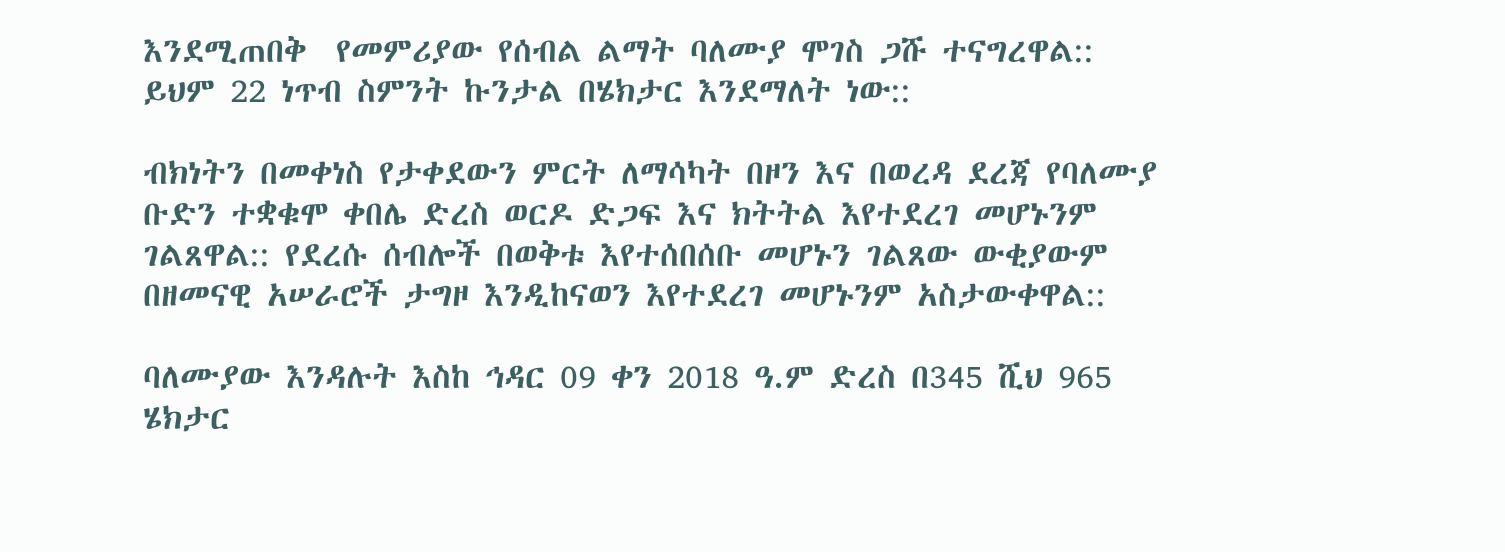እንደሚጠበቅ  የመምሪያው የሰብል ልማት ባለሙያ ሞገስ ጋሹ ተናግረዋል:: ይህም 22 ነጥብ ስምንት ኩንታል በሄክታር እንደማለት ነው::

ብክነትን በመቀነስ የታቀደውን ምርት ለማሳካት በዞን እና በወረዳ ደረጃ የባለሙያ ቡድን ተቋቁሞ ቀበሌ ድረስ ወርዶ ድጋፍ እና ክትትል እየተደረገ መሆኑንም ገልጸዋል:: የደረሱ ሰብሎች በወቅቱ እየተሰበሰቡ መሆኑን ገልጸው ውቂያውም በዘመናዊ አሠራሮች ታግዞ እንዲከናወን እየተደረገ መሆኑንም አስታውቀዋል::

ባለሙያው እንዳሉት እስከ ኅዳር 09 ቀን 2018 ዓ.ም ድረስ በ345 ሺህ 965 ሄክታር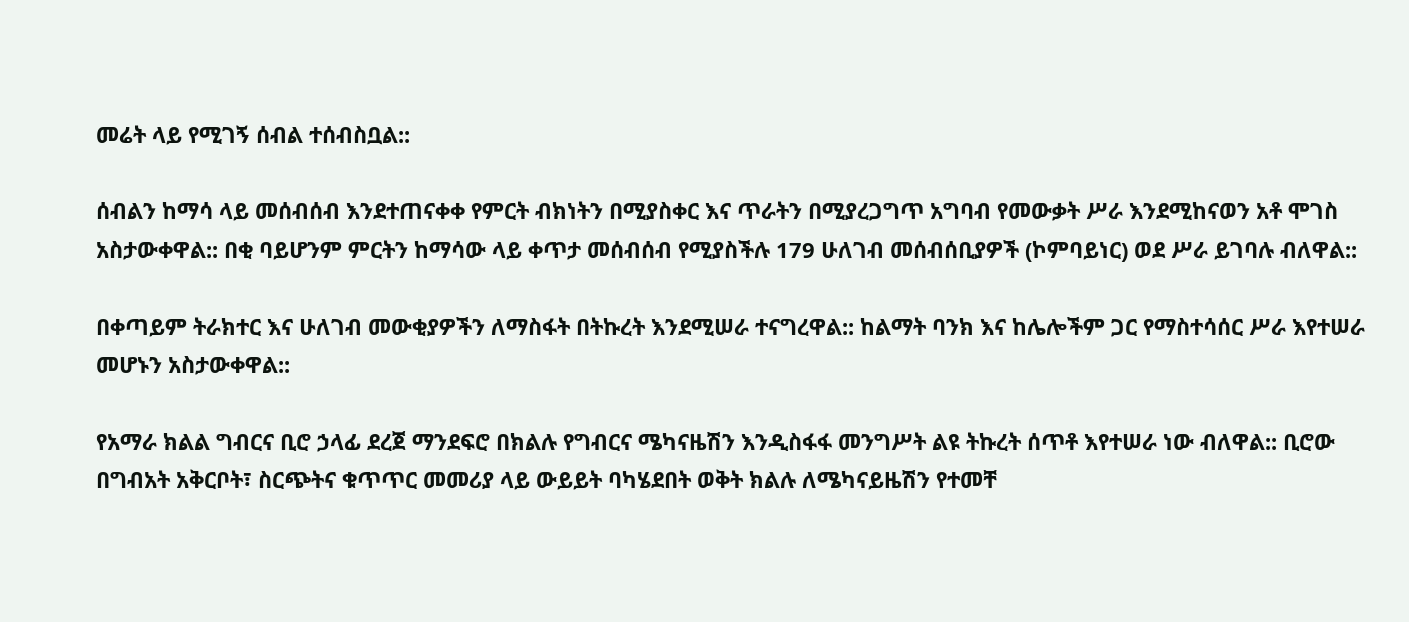መሬት ላይ የሚገኝ ሰብል ተሰብስቧል::

ሰብልን ከማሳ ላይ መሰብሰብ እንደተጠናቀቀ የምርት ብክነትን በሚያስቀር እና ጥራትን በሚያረጋግጥ አግባብ የመውቃት ሥራ እንደሚከናወን አቶ ሞገስ አስታውቀዋል:: በቂ ባይሆንም ምርትን ከማሳው ላይ ቀጥታ መሰብሰብ የሚያስችሉ 179 ሁለገብ መሰብሰቢያዎች (ኮምባይነር) ወደ ሥራ ይገባሉ ብለዋል::

በቀጣይም ትራክተር እና ሁለገብ መውቂያዎችን ለማስፋት በትኩረት እንደሚሠራ ተናግረዋል:: ከልማት ባንክ እና ከሌሎችም ጋር የማስተሳሰር ሥራ እየተሠራ መሆኑን አስታውቀዋል::

የአማራ ክልል ግብርና ቢሮ ኃላፊ ደረጀ ማንደፍሮ በክልሉ የግብርና ሜካናዜሽን እንዲስፋፋ መንግሥት ልዩ ትኩረት ሰጥቶ እየተሠራ ነው ብለዋል:: ቢሮው በግብአት አቅርቦት፣ ስርጭትና ቁጥጥር መመሪያ ላይ ውይይት ባካሄደበት ወቅት ክልሉ ለሜካናይዜሽን የተመቸ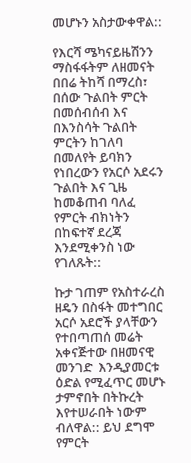መሆኑን አስታውቀዋል::

የእርሻ ሜካናይዜሽንን ማስፋፋትም ለዘመናት በበሬ ትከሻ በማረስ፣ በሰው ጉልበት ምርት በመሰብሰብ እና በእንስሳት ጉልበት ምርትን ከገለባ በመለየት ይባክን የነበረውን የአርሶ አደሩን ጉልበት እና ጊዜ ከመቆጠብ ባለፈ የምርት ብክነትን በከፍተኛ ደረጃ እንደሚቀንስ ነው የገለጹት::

ኩታ ገጠም የአስተራረስ ዘዴን በስፋት መተግበር አርሶ አደሮች ያላቸውን የተበጣጠሰ መሬት አቀናጅተው በዘመናዊ መንገድ  እንዲያመርቱ ዕድል የሚፈጥር መሆኑ ታምኖበት በትኩረት እየተሠራበት ነውም ብለዋል:: ይህ ደግሞ የምርት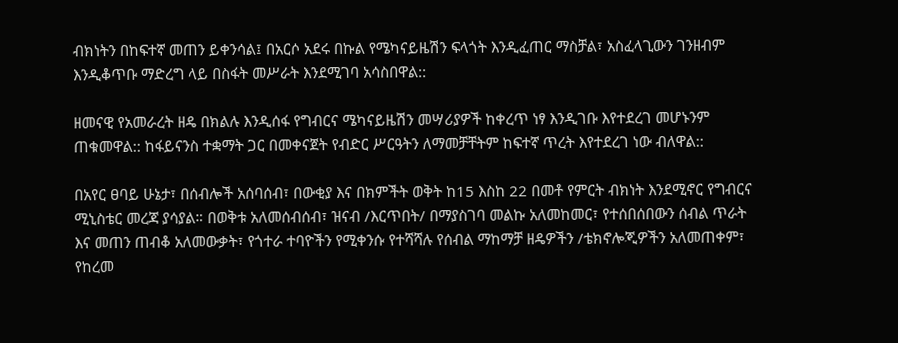ብክነትን በከፍተኛ መጠን ይቀንሳል፤ በአርሶ አደሩ በኩል የሜካናይዜሽን ፍላጎት እንዲፈጠር ማስቻል፣ አስፈላጊውን ገንዘብም እንዲቆጥቡ ማድረግ ላይ በስፋት መሥራት እንደሚገባ አሳስበዋል::

ዘመናዊ የአመራረት ዘዴ በክልሉ እንዲሰፋ የግብርና ሜካናይዜሽን መሣሪያዎች ከቀረጥ ነፃ እንዲገቡ እየተደረገ መሆኑንም ጠቁመዋል:: ከፋይናንስ ተቋማት ጋር በመቀናጀት የብድር ሥርዓትን ለማመቻቸትም ከፍተኛ ጥረት እየተደረገ ነው ብለዋል::

በአየር ፀባይ ሁኔታ፣ በሰብሎች አሰባሰብ፣ በውቂያ እና በክምችት ወቅት ከ15 እስከ 22 በመቶ የምርት ብክነት እንደሚኖር የግብርና ሚኒስቴር መረጃ ያሳያል። በወቅቱ አለመሰብሰብ፣ ዝናብ /እርጥበት/ በማያስገባ መልኩ አለመከመር፣ የተሰበሰበውን ሰብል ጥራት እና መጠን ጠብቆ አለመውቃት፣ የጎተራ ተባዮችን የሚቀንሱ የተሻሻሉ የሰብል ማከማቻ ዘዴዎችን /ቴክኖሎጂዎችን አለመጠቀም፣ የከረመ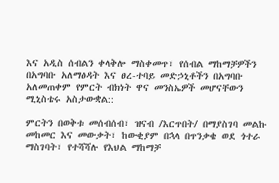እና አዲስ ሰብልን ቀላቅሎ ማስቀመጥ፣ የሰብል ማከማቻዎችን በአግባቡ አለማፅዳት እና ፀረ-ተባይ መድኃኒቶችን በአግባቡ አለመጠቀም የምርት ብክነት ዋና መንስኤዎች መሆናቸውን ሚኒስቴሩ አስታውቋል::

ምርትን በወቅቱ መሰብሰብ፣ ዝናብ /እርጥበት/ በማያስገባ መልኩ መከመር እና መውቃት፣ ከውቂያም በኋላ በጥንቃቄ ወደ ጎተራ ማስገባት፣ የተሻሻሉ የእህል ማከማቻ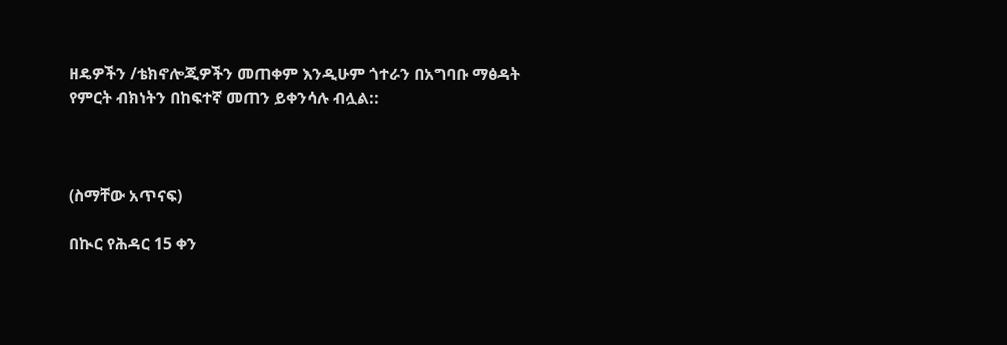ዘዴዎችን /ቴክኖሎጂዎችን መጠቀም እንዲሁም ጎተራን በአግባቡ ማፅዳት የምርት ብክነትን በከፍተኛ መጠን ይቀንሳሉ ብሏል::



(ስማቸው አጥናፍ)

በኲር የሕዳር 15 ቀን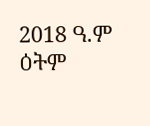2018 ዓ.ም  ዕትም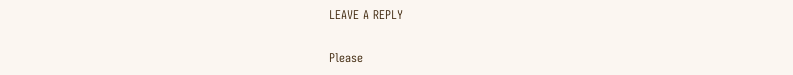LEAVE A REPLY

Please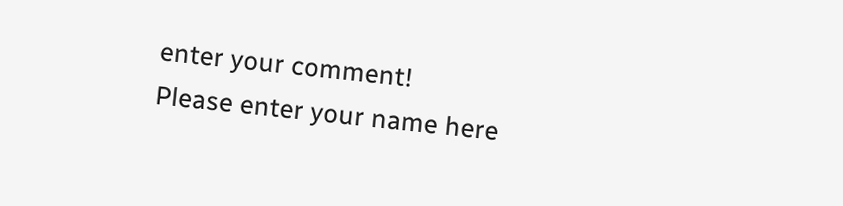enter your comment!
Please enter your name here